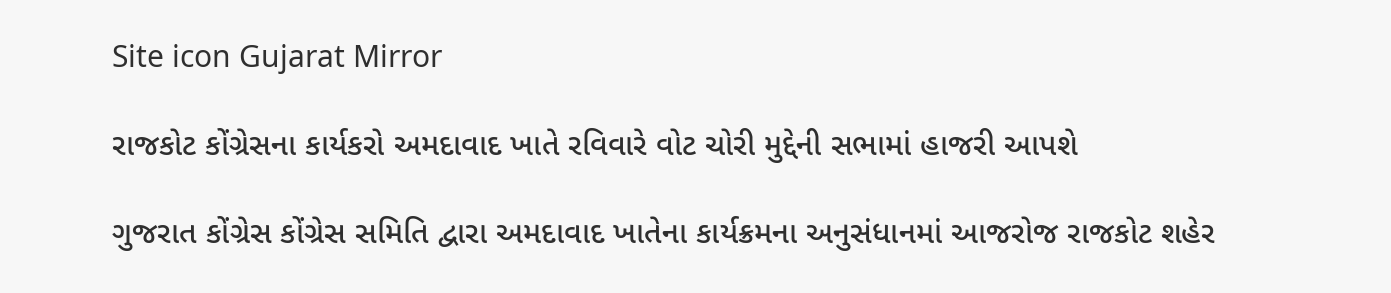Site icon Gujarat Mirror

રાજકોટ કોંગ્રેસના કાર્યકરો અમદાવાદ ખાતે રવિવારે વોટ ચોરી મુદ્દેની સભામાં હાજરી આપશે

ગુજરાત કોંગ્રેસ કોંગ્રેસ સમિતિ દ્વારા અમદાવાદ ખાતેના કાર્યક્રમના અનુસંધાનમાં આજરોજ રાજકોટ શહેર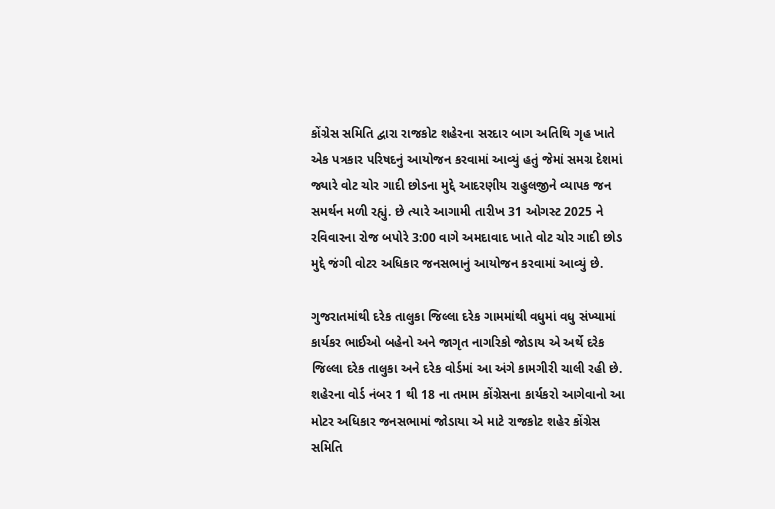કોંગ્રેસ સમિતિ દ્વારા રાજકોટ શહેરના સરદાર બાગ અતિથિ ગૃહ ખાતે એક પત્રકાર પરિષદનું આયોજન કરવામાં આવ્યું હતું જેમાં સમગ્ર દેશમાં જ્યારે વોટ ચોર ગાદી છોડના મુદ્દે આદરણીય રાહુલજીને વ્યાપક જન સમર્થન મળી રહ્યું. છે ત્યારે આગામી તારીખ 31 ઓગસ્ટ 2025 ને રવિવારના રોજ બપોરે 3:00 વાગે અમદાવાદ ખાતે વોટ ચોર ગાદી છોડ મુદ્દે જંગી વોટર અધિકાર જનસભાનું આયોજન કરવામાં આવ્યું છે.

ગુજરાતમાંથી દરેક તાલુકા જિલ્લા દરેક ગામમાંથી વધુમાં વધુ સંખ્યામાં કાર્યકર ભાઈઓ બહેનો અને જાગૃત નાગરિકો જોડાય એ અર્થે દરેક જિલ્લા દરેક તાલુકા અને દરેક વોર્ડમાં આ અંગે કામગીરી ચાલી રહી છે. શહેરના વોર્ડ નંબર 1 થી 18 ના તમામ કોંગ્રેસના કાર્યકરો આગેવાનો આ મોટર અધિકાર જનસભામાં જોડાયા એ માટે રાજકોટ શહેર કોંગ્રેસ સમિતિ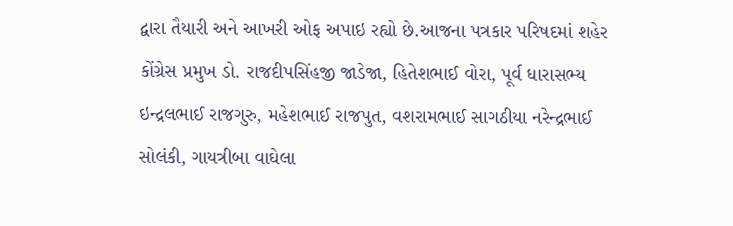દ્વારા તૈયારી અને આખરી ઓફ અપાઇ રહ્યો છે.આજના પત્રકાર પરિષદમાં શહેર કોંગ્રેસ પ્રમુખ ડો. રાજદીપસિંહજી જાડેજા, હિતેશભાઈ વોરા, પૂર્વ ધારાસભ્ય ઇન્દ્રલભાઈ રાજગુરુ, મહેશભાઈ રાજપુત, વશરામભાઈ સાગઠીયા નરેન્દ્રભાઈ સોલંકી, ગાયત્રીબા વાઘેલા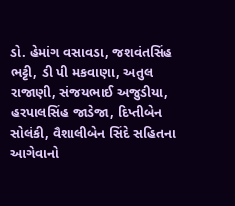ડો. હેમાંગ વસાવડા, જશવંતસિંહ ભટ્ટી, ડી પી મકવાણા, અતુલ રાજાણી, સંજયભાઈ અજુડીયા, હરપાલસિંહ જાડેજા, દિપ્તીબેન સોલંકી, વૈશાલીબેન સિંદે સહિતના આગેવાનો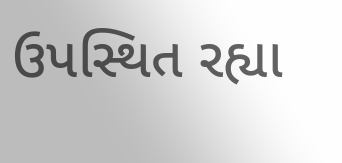ઉપસ્થિત રહ્યા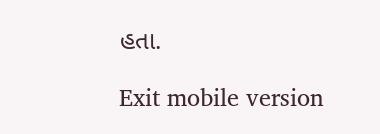હતા.

Exit mobile version